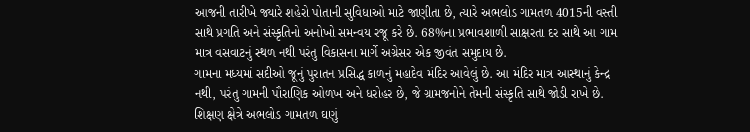આજની તારીખે જ્યારે શહેરો પોતાની સુવિધાઓ માટે જાણીતા છે, ત્યારે અભલોડ ગામતળ 4015ની વસ્તી સાથે પ્રગતિ અને સંસ્કૃતિનો અનોખો સમન્વય રજૂ કરે છે. 68%ના પ્રભાવશાળી સાક્ષરતા દર સાથે આ ગામ માત્ર વસવાટનું સ્થળ નથી પરંતુ વિકાસના માર્ગે અગ્રેસર એક જીવંત સમુદાય છે.
ગામના મધ્યમાં સદીઓ જૂનું પુરાતન પ્રસિદ્ધ કાળનું મહાદેવ મંદિર આવેલું છે. આ મંદિર માત્ર આસ્થાનું કેન્દ્ર નથી, પરંતુ ગામની પૌરાણિક ઓળખ અને ધરોહર છે, જે ગ્રામજનોને તેમની સંસ્કૃતિ સાથે જોડી રાખે છે. શિક્ષણ ક્ષેત્રે અભલોડ ગામતળ ઘણું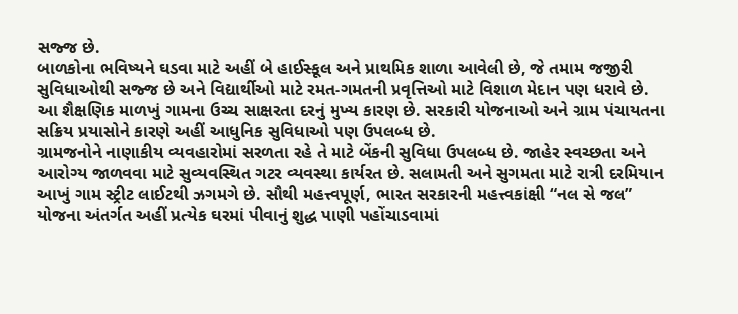સજ્જ છે.
બાળકોના ભવિષ્યને ઘડવા માટે અહીં બે હાઈસ્કૂલ અને પ્રાથમિક શાળા આવેલી છે, જે તમામ જજીરી સુવિધાઓથી સજ્જ છે અને વિદ્યાર્થીઓ માટે રમત-ગમતની પ્રવૃત્તિઓ માટે વિશાળ મેદાન પણ ધરાવે છે. આ શૈક્ષણિક માળખું ગામના ઉચ્ચ સાક્ષરતા દરનું મુખ્ય કારણ છે. સરકારી યોજનાઓ અને ગ્રામ પંચાયતના સક્રિય પ્રયાસોને કારણે અહીં આધુનિક સુવિધાઓ પણ ઉપલબ્ધ છે.
ગ્રામજનોને નાણાકીય વ્યવહારોમાં સરળતા રહે તે માટે બેંકની સુવિધા ઉપલબ્ધ છે. જાહેર સ્વચ્છતા અને આરોગ્ય જાળવવા માટે સુવ્યવસ્થિત ગટર વ્યવસ્થા કાર્યરત છે. સલામતી અને સુગમતા માટે રાત્રી દરમિયાન આખું ગામ સ્ટ્રીટ લાઈટથી ઝગમગે છે. સૌથી મહત્ત્વપૂર્ણ, ભારત સરકારની મહત્ત્વકાંક્ષી “નલ સે જલ” યોજના અંતર્ગત અહીં પ્રત્યેક ઘરમાં પીવાનું શુદ્ધ પાણી પહોંચાડવામાં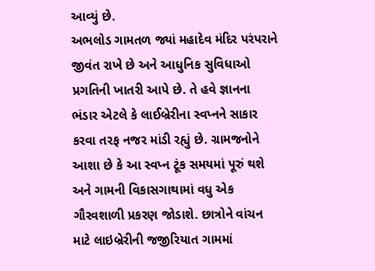આવ્યું છે.
અભલોડ ગામતળ જ્યાં મહાદેવ મંદિર પરંપરાને જીવંત રાખે છે અને આધુનિક સુવિધાઓ પ્રગતિની ખાતરી આપે છે. તે હવે જ્ઞાનના ભંડાર એટલે કે લાઈબ્રેરીના સ્વપ્નને સાકાર કરવા તરફ નજર માંડી રહ્યું છે. ગ્રામજનોને આશા છે કે આ સ્વપ્ન ટૂંક સમયમાં પૂરું થશે અને ગામની વિકાસગાથામાં વધુ એક ગૌરવશાળી પ્રકરણ જોડાશે. છાત્રોને વાંચન માટે લાઇબ્રેરીની જજીરિયાત ગામમાં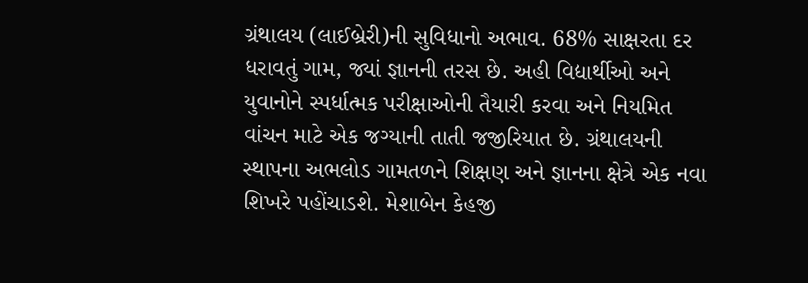ગ્રંથાલય (લાઈબ્રેરી)ની સુવિધાનો અભાવ. 68% સાક્ષરતા દર ધરાવતું ગામ, જ્યાં જ્ઞાનની તરસ છે. અહી વિદ્યાર્થીઓ અને યુવાનોને સ્પર્ધાત્મક પરીક્ષાઓની તૈયારી કરવા અને નિયમિત વાંચન માટે એક જગ્યાની તાતી જજીરિયાત છે. ગ્રંથાલયની સ્થાપના અભલોડ ગામતળને શિક્ષણ અને જ્ઞાનના ક્ષેત્રે એક નવા શિખરે પહોંચાડશે. મેશાબેન કેહજી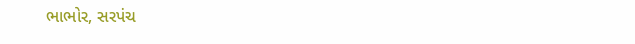ભાભોર, સરપંચ